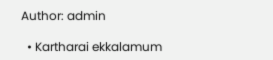Author: admin

  • Kartharai ekkalamum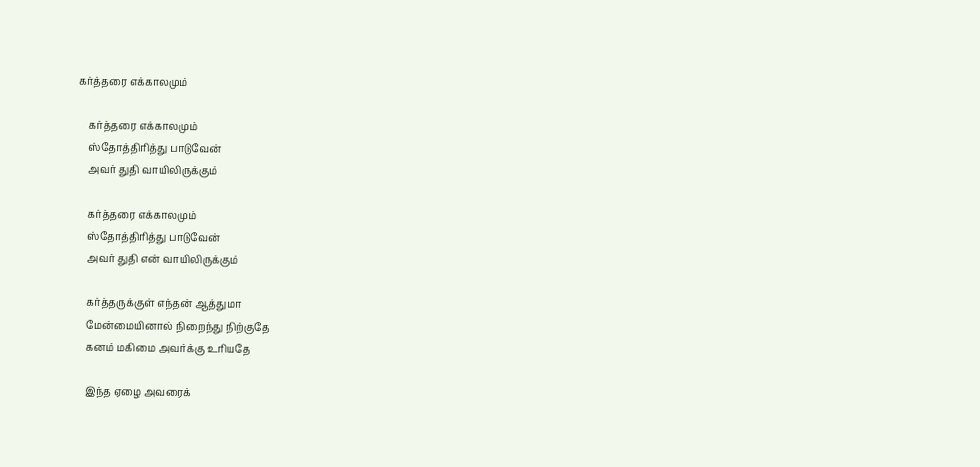கர்த்தரை எக்காலமும்

    கர்த்தரை எக்காலமும்
    ஸ்தோத்திரித்து பாடுவேன்
    அவர் துதி வாயிலிருக்கும்

    கர்த்தரை எக்காலமும்
    ஸ்தோத்திரித்து பாடுவேன்
    அவர் துதி என் வாயிலிருக்கும்

    கர்த்தருக்குள் எந்தன் ஆத்துமா
    மேன்மையினால் நிறைந்து நிற்குதே
    கனம் மகிமை அவர்க்கு உரியதே

    இந்த ஏழை அவரைக்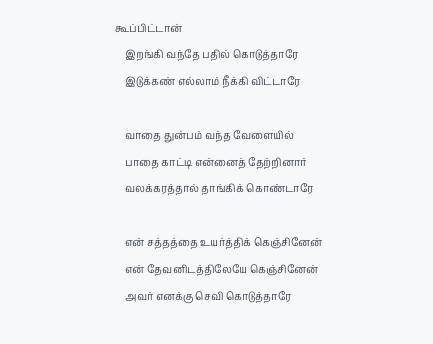கூப்பிட்டான்
    இறங்கி வந்தே பதில் கொடுத்தாரே
    இடுக்கண் எல்லாம் நீக்கி விட்டாரே

    வாதை துன்பம் வந்த வேளையில்
    பாதை காட்டி என்னைத் தேற்றினார்
    வலக்கரத்தால் தாங்கிக் கொண்டாரே

    என் சத்தத்தை உயர்த்திக் கெஞ்சினேன்
    என் தேவனிடத்திலேயே கெஞ்சினேன்
    அவர் எனக்கு செவி கொடுத்தாரே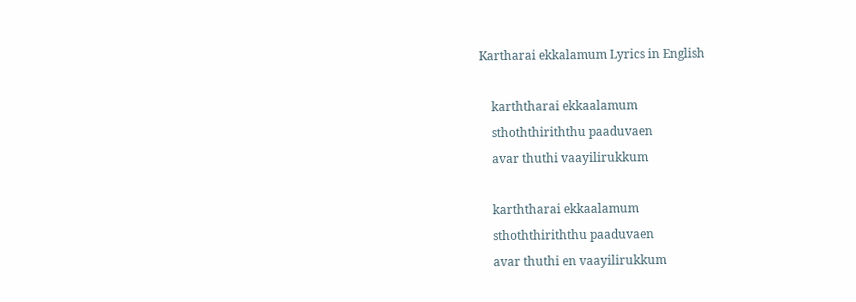Kartharai ekkalamum Lyrics in English

    karththarai ekkaalamum
    sthoththiriththu paaduvaen
    avar thuthi vaayilirukkum

    karththarai ekkaalamum
    sthoththiriththu paaduvaen
    avar thuthi en vaayilirukkum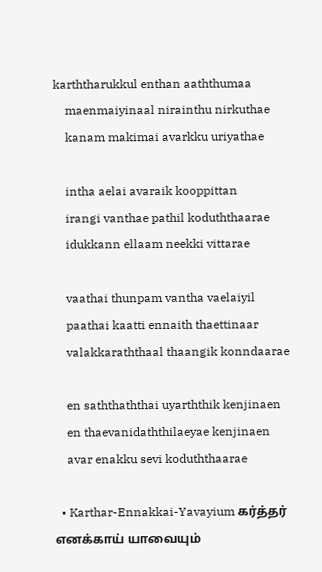karththarukkul enthan aaththumaa
    maenmaiyinaal nirainthu nirkuthae
    kanam makimai avarkku uriyathae

    intha aelai avaraik kooppittan
    irangi vanthae pathil koduththaarae
    idukkann ellaam neekki vittarae

    vaathai thunpam vantha vaelaiyil
    paathai kaatti ennaith thaettinaar
    valakkaraththaal thaangik konndaarae

    en saththaththai uyarththik kenjinaen
    en thaevanidaththilaeyae kenjinaen
    avar enakku sevi koduththaarae

  • Karthar-Ennakkai-Yavayium கர்த்தர் எனக்காய் யாவையும்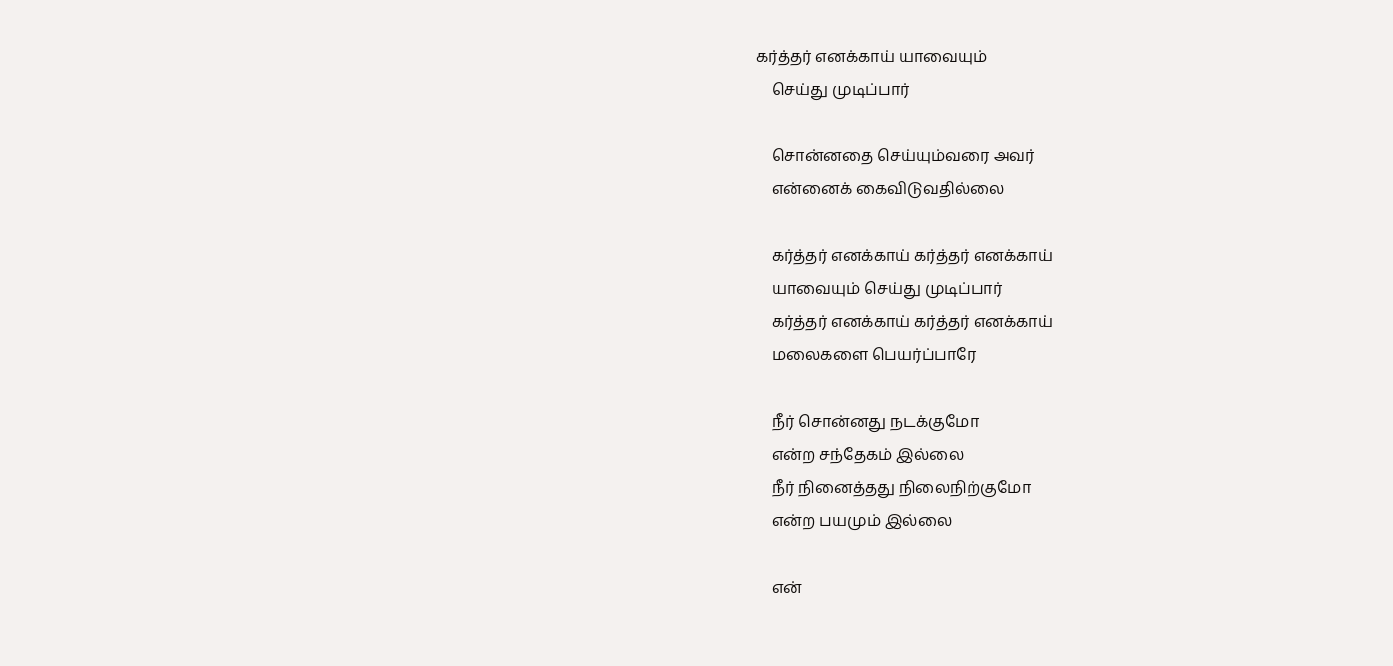கர்த்தர் எனக்காய் யாவையும்
    செய்து முடிப்பார்

    சொன்னதை செய்யும்வரை அவர்
    என்னைக் கைவிடுவதில்லை

    கர்த்தர் எனக்காய் கர்த்தர் எனக்காய்
    யாவையும் செய்து முடிப்பார்
    கர்த்தர் எனக்காய் கர்த்தர் எனக்காய்
    மலைகளை பெயர்ப்பாரே

    நீர் சொன்னது நடக்குமோ
    என்ற சந்தேகம் இல்லை
    நீர் நினைத்தது நிலைநிற்குமோ
    என்ற பயமும் இல்லை

    என்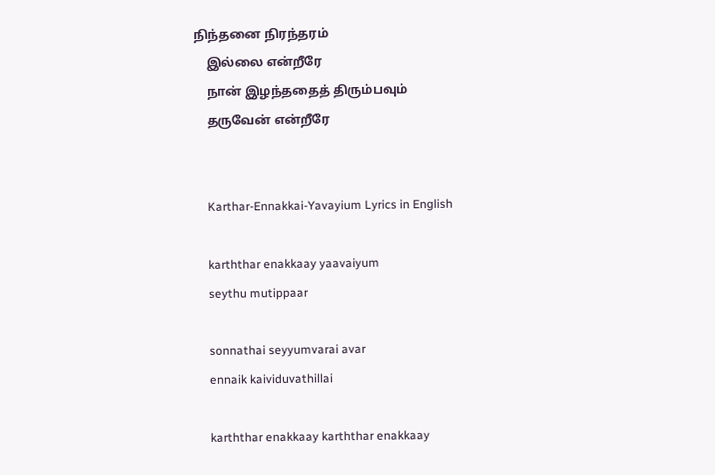நிந்தனை நிரந்தரம்
    இல்லை என்றீரே
    நான் இழந்ததைத் திரும்பவும்
    தருவேன் என்றீரே


    Karthar-Ennakkai-Yavayium Lyrics in English

    karththar enakkaay yaavaiyum
    seythu mutippaar

    sonnathai seyyumvarai avar
    ennaik kaividuvathillai

    karththar enakkaay karththar enakkaay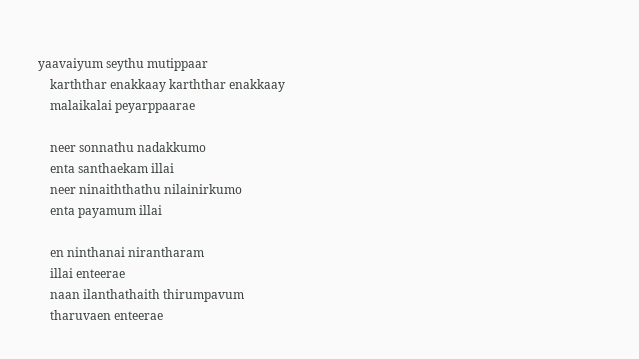yaavaiyum seythu mutippaar
    karththar enakkaay karththar enakkaay
    malaikalai peyarppaarae

    neer sonnathu nadakkumo
    enta santhaekam illai
    neer ninaiththathu nilainirkumo
    enta payamum illai

    en ninthanai nirantharam
    illai enteerae
    naan ilanthathaith thirumpavum
    tharuvaen enteerae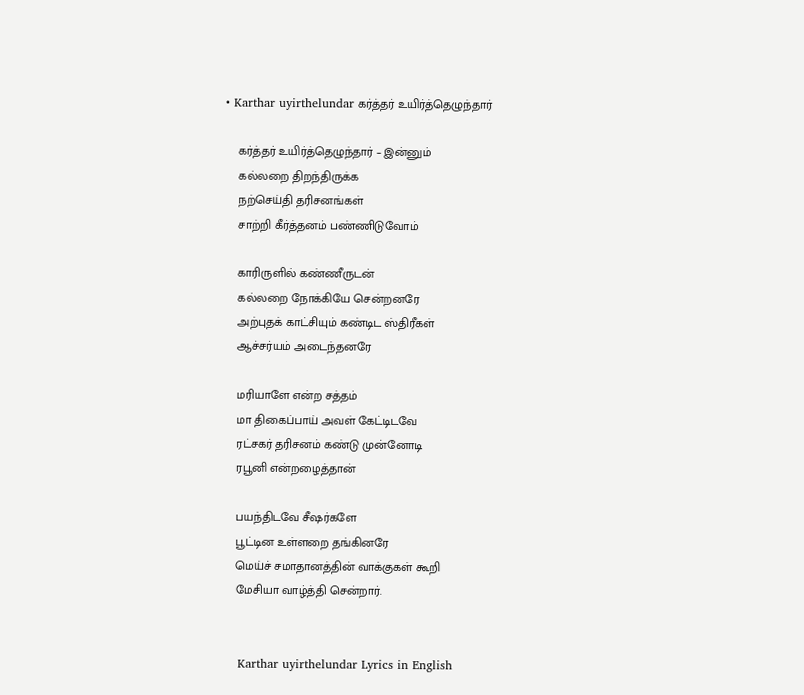• Karthar uyirthelundar கர்த்தர் உயிர்த்தெழுந்தார்

    கர்த்தர் உயிர்த்தெழுந்தார் – இன்னும்
    கல்லறை திறந்திருக்க
    நற்செய்தி தரிசனங்கள்
    சாற்றி கீர்த்தனம் பண்ணிடுவோம்

    காரிருளில் கண்ணீருடன்
    கல்லறை நோக்கியே சென்றனரே
    அற்புதக் காட்சியும் கண்டிட ஸ்திரீகள்
    ஆச்சர்யம் அடைந்தனரே

    மரியாளே என்ற சத்தம்
    மா திகைப்பாய் அவள் கேட்டிடவே
    ரட்சகர் தரிசனம் கண்டு முன்னோடி
    ரபூனி என்றழைத்தான்

    பயந்திடவே சீஷர்களே
    பூட்டின உள்ளறை தங்கினரே
    மெய்ச் சமாதானத்தின் வாக்குகள் கூறி
    மேசியா வாழ்த்தி சென்றார்.


    Karthar uyirthelundar Lyrics in English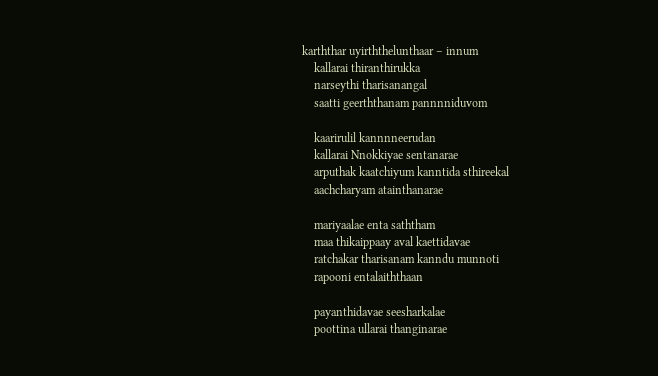karththar uyirththelunthaar – innum
    kallarai thiranthirukka
    narseythi tharisanangal
    saatti geerththanam pannnniduvom

    kaarirulil kannnneerudan
    kallarai Nnokkiyae sentanarae
    arputhak kaatchiyum kanntida sthireekal
    aachcharyam atainthanarae

    mariyaalae enta saththam
    maa thikaippaay aval kaettidavae
    ratchakar tharisanam kanndu munnoti
    rapooni entalaiththaan

    payanthidavae seesharkalae
    poottina ullarai thanginarae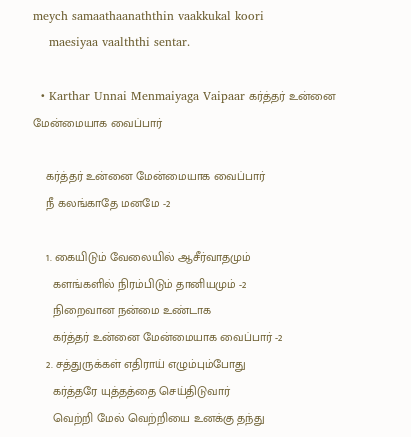meych samaathaanaththin vaakkukal koori
    maesiyaa vaalththi sentar.

  • Karthar Unnai Menmaiyaga Vaipaar கர்த்தர் உன்னை மேன்மையாக வைப்பார்

    கர்த்தர் உன்னை மேன்மையாக வைப்பார்
    நீ கலங்காதே மனமே -2

    1. கையிடும் வேலையில் ஆசீர்வாதமும்
      களங்களில் நிரம்பிடும் தானியமும் -2
      நிறைவான நன்மை உண்டாக
      கர்த்தர் உன்னை மேன்மையாக வைப்பார் -2
    2. சத்துருக்கள் எதிராய் எழும்பும்போது
      கர்த்தரே யுத்தத்தை செய்திடுவார்
      வெற்றி மேல் வெற்றியை உனக்கு தந்து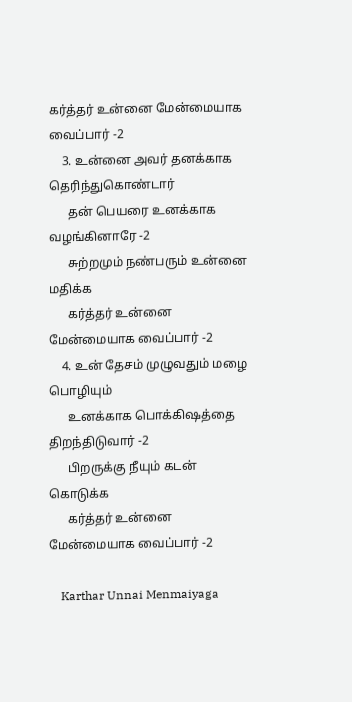கர்த்தர் உன்னை மேன்மையாக வைப்பார் -2
    3. உன்னை அவர் தனக்காக தெரிந்துகொண்டார்
      தன் பெயரை உனக்காக வழங்கினாரே -2
      சுற்றமும் நண்பரும் உன்னை மதிக்க
      கர்த்தர் உன்னை மேன்மையாக வைப்பார் -2
    4. உன் தேசம் முழுவதும் மழை பொழியும்
      உனக்காக பொக்கிஷத்தை திறந்திடுவார் -2
      பிறருக்கு நீயும் கடன் கொடுக்க
      கர்த்தர் உன்னை மேன்மையாக வைப்பார் -2

    Karthar Unnai Menmaiyaga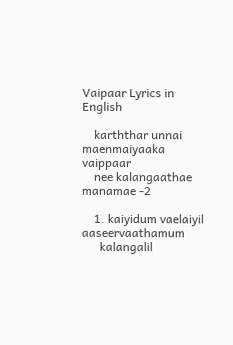Vaipaar Lyrics in English

    karththar unnai maenmaiyaaka vaippaar
    nee kalangaathae manamae -2

    1. kaiyidum vaelaiyil aaseervaathamum
      kalangalil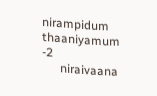nirampidum thaaniyamum -2
      niraivaana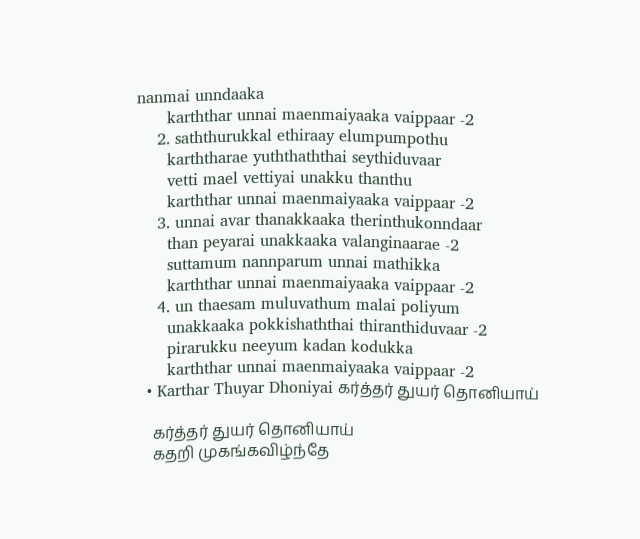nanmai unndaaka
      karththar unnai maenmaiyaaka vaippaar -2
    2. saththurukkal ethiraay elumpumpothu
      karththarae yuththaththai seythiduvaar
      vetti mael vettiyai unakku thanthu
      karththar unnai maenmaiyaaka vaippaar -2
    3. unnai avar thanakkaaka therinthukonndaar
      than peyarai unakkaaka valanginaarae -2
      suttamum nannparum unnai mathikka
      karththar unnai maenmaiyaaka vaippaar -2
    4. un thaesam muluvathum malai poliyum
      unakkaaka pokkishaththai thiranthiduvaar -2
      pirarukku neeyum kadan kodukka
      karththar unnai maenmaiyaaka vaippaar -2
  • Karthar Thuyar Dhoniyai கர்த்தர் துயர் தொனியாய்

    கர்த்தர் துயர் தொனியாய்
    கதறி முகங்கவிழ்ந்தே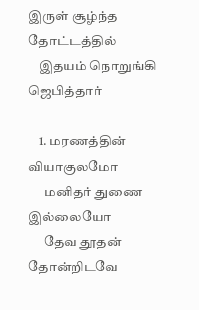இருள் சூழ்ந்த தோட்டத்தில்
    இதயம் நொறுங்கி ஜெபித்தார்

    1. மரணத்தின் வியாகுலமோ
      மனிதர் துணை இல்லையோ
      தேவ தூதன் தோன்றிடவே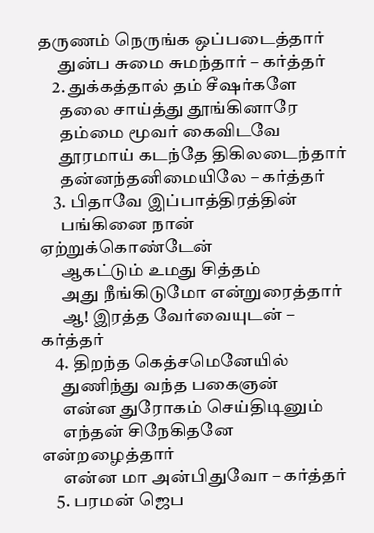தருணம் நெருங்க ஒப்படைத்தார்
      துன்ப சுமை சுமந்தார் – கர்த்தர்
    2. துக்கத்தால் தம் சீஷர்களே
      தலை சாய்த்து தூங்கினாரே
      தம்மை மூவர் கைவிடவே
      தூரமாய் கடந்தே திகிலடைந்தார்
      தன்னந்தனிமையிலே – கர்த்தர்
    3. பிதாவே இப்பாத்திரத்தின்
      பங்கினை நான் ஏற்றுக்கொண்டேன்
      ஆகட்டும் உமது சித்தம்
      அது நீங்கிடுமோ என்றுரைத்தார்
      ஆ! இரத்த வேர்வையுடன் – கர்த்தர்
    4. திறந்த கெத்சமெனேயில்
      துணிந்து வந்த பகைஞன்
      என்ன துரோகம் செய்திடினும்
      எந்தன் சிநேகிதனே என்றழைத்தார்
      என்ன மா அன்பிதுவோ – கர்த்தர்
    5. பரமன் ஜெப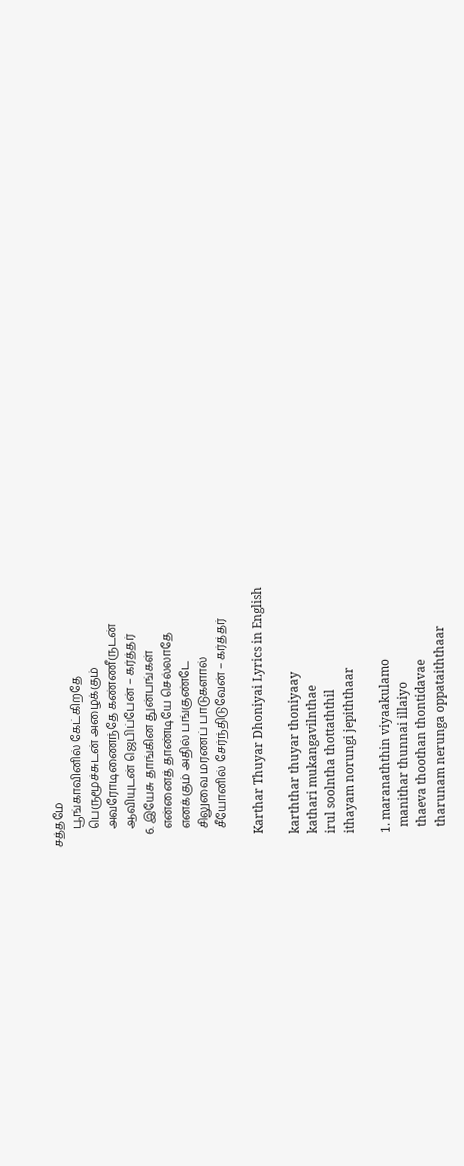சத்தமே
      பூங்காவினில் கேட்கிறதே
      பெருமூச்சுடன் அழைக்கும்
      அவரோடிணைந்தே கண்ணீருடன்
      ஆவியுடன் ஜெபிப்பேன் – கர்த்தர்
    6. இயேசு தாங்கின துன்பங்கள்
      என்னைத் தாண்டியே செல்லாதே
      எனக்கும் அதில் பங்குண்டே
      சிலுவை மரணப் பாடுகளால்
      சீயோனில் சேர்ந்திடுவேன் – கர்த்தர்

    Karthar Thuyar Dhoniyai Lyrics in English

    karththar thuyar thoniyaay
    kathari mukangavilnthae
    irul soolntha thottaththil
    ithayam norungi jepiththaar

    1. maranaththin viyaakulamo
      manithar thunnai illaiyo
      thaeva thoothan thontidavae
      tharunam nerunga oppataiththaar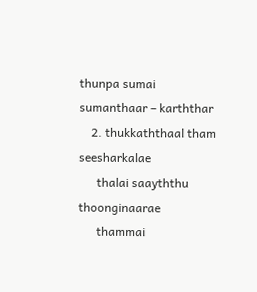thunpa sumai sumanthaar – karththar
    2. thukkaththaal tham seesharkalae
      thalai saayththu thoonginaarae
      thammai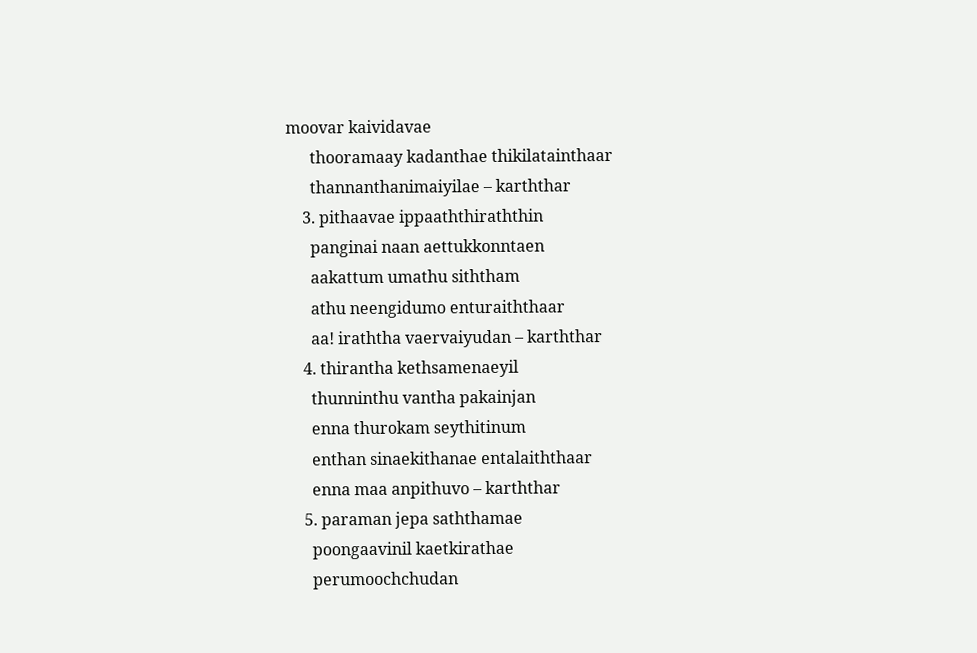moovar kaividavae
      thooramaay kadanthae thikilatainthaar
      thannanthanimaiyilae – karththar
    3. pithaavae ippaaththiraththin
      panginai naan aettukkonntaen
      aakattum umathu siththam
      athu neengidumo enturaiththaar
      aa! iraththa vaervaiyudan – karththar
    4. thirantha kethsamenaeyil
      thunninthu vantha pakainjan
      enna thurokam seythitinum
      enthan sinaekithanae entalaiththaar
      enna maa anpithuvo – karththar
    5. paraman jepa saththamae
      poongaavinil kaetkirathae
      perumoochchudan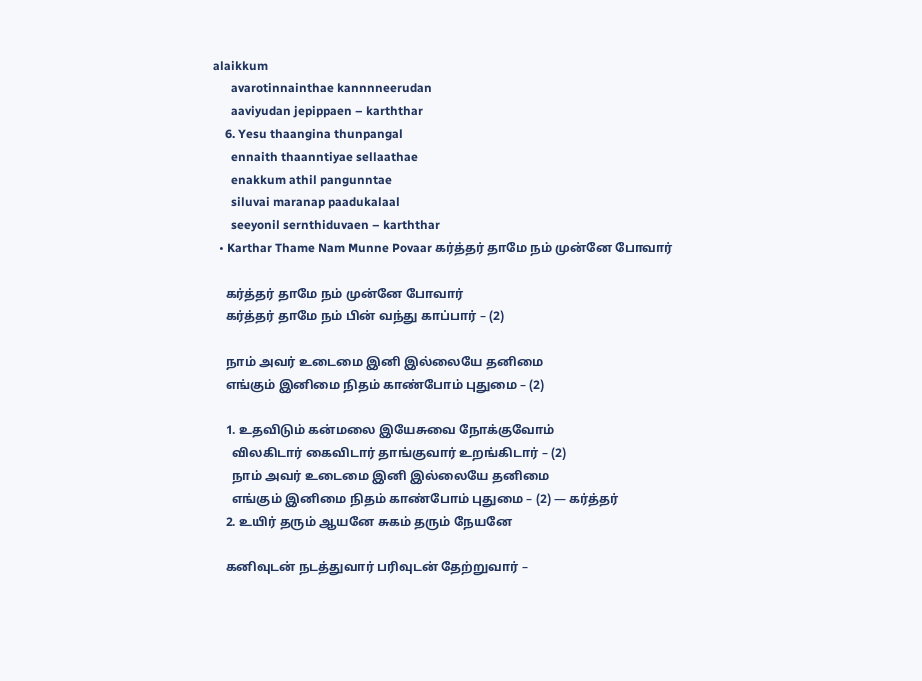alaikkum
      avarotinnainthae kannnneerudan
      aaviyudan jepippaen – karththar
    6. Yesu thaangina thunpangal
      ennaith thaanntiyae sellaathae
      enakkum athil pangunntae
      siluvai maranap paadukalaal
      seeyonil sernthiduvaen – karththar
  • Karthar Thame Nam Munne Povaar கர்த்தர் தாமே நம் முன்னே போவார்

    கர்த்தர் தாமே நம் முன்னே போவார்
    கர்த்தர் தாமே நம் பின் வந்து காப்பார் – (2)

    நாம் அவர் உடைமை இனி இல்லையே தனிமை
    எங்கும் இனிமை நிதம் காண்போம் புதுமை – (2)

    1. உதவிடும் கன்மலை இயேசுவை நோக்குவோம்
      விலகிடார் கைவிடார் தாங்குவார் உறங்கிடார் – (2)
      நாம் அவர் உடைமை இனி இல்லையே தனிமை
      எங்கும் இனிமை நிதம் காண்போம் புதுமை – (2) — கர்த்தர்
    2. உயிர் தரும் ஆயனே சுகம் தரும் நேயனே

    கனிவுடன் நடத்துவார் பரிவுடன் தேற்றுவார் –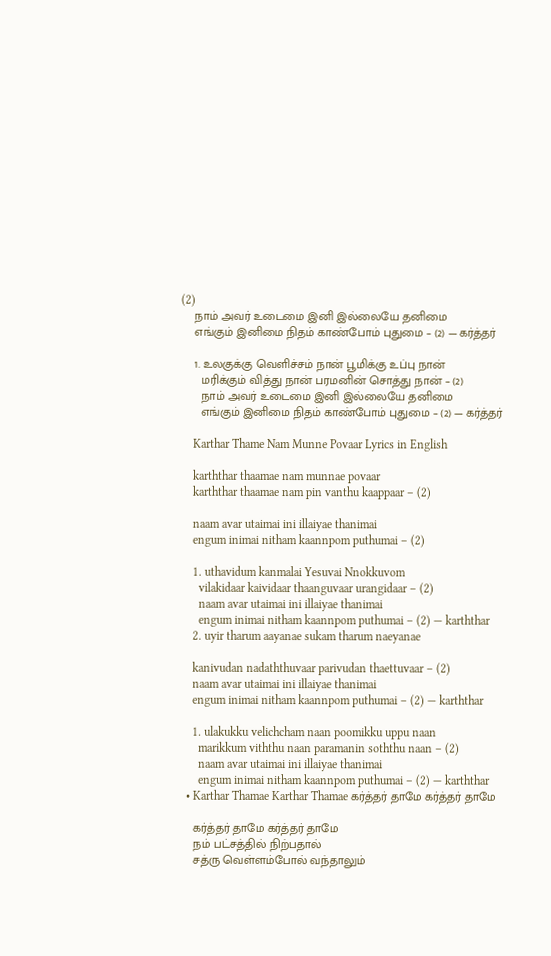(2)
    நாம் அவர் உடைமை இனி இல்லையே தனிமை
    எங்கும் இனிமை நிதம் காண்போம் புதுமை – (2) — கர்த்தர்

    1. உலகுக்கு வெளிச்சம் நான் பூமிக்கு உப்பு நான்
      மரிக்கும் வித்து நான் பரமனின் சொத்து நான் – (2)
      நாம் அவர் உடைமை இனி இல்லையே தனிமை
      எங்கும் இனிமை நிதம் காண்போம் புதுமை – (2) — கர்த்தர்

    Karthar Thame Nam Munne Povaar Lyrics in English

    karththar thaamae nam munnae povaar
    karththar thaamae nam pin vanthu kaappaar – (2)

    naam avar utaimai ini illaiyae thanimai
    engum inimai nitham kaannpom puthumai – (2)

    1. uthavidum kanmalai Yesuvai Nnokkuvom
      vilakidaar kaividaar thaanguvaar urangidaar – (2)
      naam avar utaimai ini illaiyae thanimai
      engum inimai nitham kaannpom puthumai – (2) — karththar
    2. uyir tharum aayanae sukam tharum naeyanae

    kanivudan nadaththuvaar parivudan thaettuvaar – (2)
    naam avar utaimai ini illaiyae thanimai
    engum inimai nitham kaannpom puthumai – (2) — karththar

    1. ulakukku velichcham naan poomikku uppu naan
      marikkum viththu naan paramanin soththu naan – (2)
      naam avar utaimai ini illaiyae thanimai
      engum inimai nitham kaannpom puthumai – (2) — karththar
  • Karthar Thamae Karthar Thamae கர்த்தர் தாமே கர்த்தர் தாமே

    கர்த்தர் தாமே கர்த்தர் தாமே
    நம் பட்சத்தில் நிற்பதால்
    சத்ரு வெள்ளம்போல் வந்தாலும்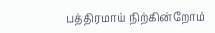பத்திரமாய் நிற்கின்றோம்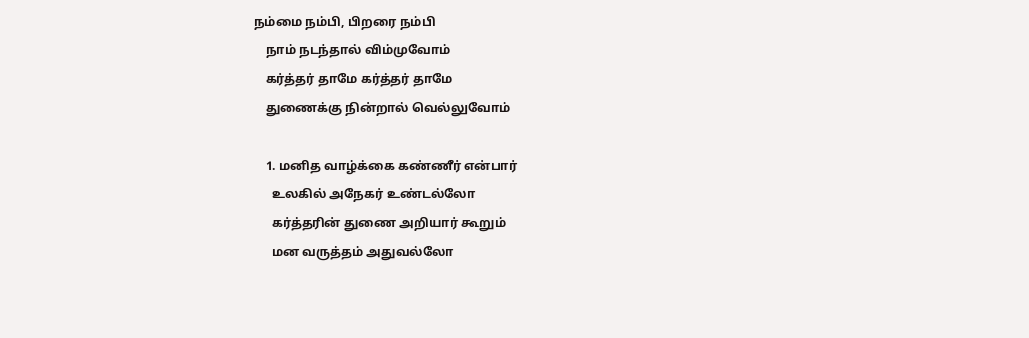நம்மை நம்பி, பிறரை நம்பி
    நாம் நடந்தால் விம்முவோம்
    கர்த்தர் தாமே கர்த்தர் தாமே
    துணைக்கு நின்றால் வெல்லுவோம்

    1. மனித வாழ்க்கை கண்ணீர் என்பார்
      உலகில் அநேகர் உண்டல்லோ
      கர்த்தரின் துணை அறியார் கூறும்
      மன வருத்தம் அதுவல்லோ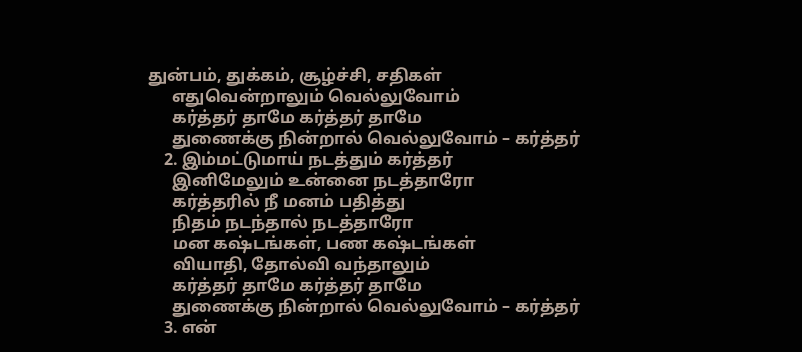துன்பம், துக்கம், சூழ்ச்சி, சதிகள்
      எதுவென்றாலும் வெல்லுவோம்
      கர்த்தர் தாமே கர்த்தர் தாமே
      துணைக்கு நின்றால் வெல்லுவோம் – கர்த்தர்
    2. இம்மட்டுமாய் நடத்தும் கர்த்தர்
      இனிமேலும் உன்னை நடத்தாரோ
      கர்த்தரில் நீ மனம் பதித்து
      நிதம் நடந்தால் நடத்தாரோ
      மன கஷ்டங்கள், பண கஷ்டங்கள்
      வியாதி, தோல்வி வந்தாலும்
      கர்த்தர் தாமே கர்த்தர் தாமே
      துணைக்கு நின்றால் வெல்லுவோம் – கர்த்தர்
    3. என்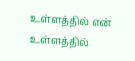உள்ளத்தில் என் உள்ளத்தில்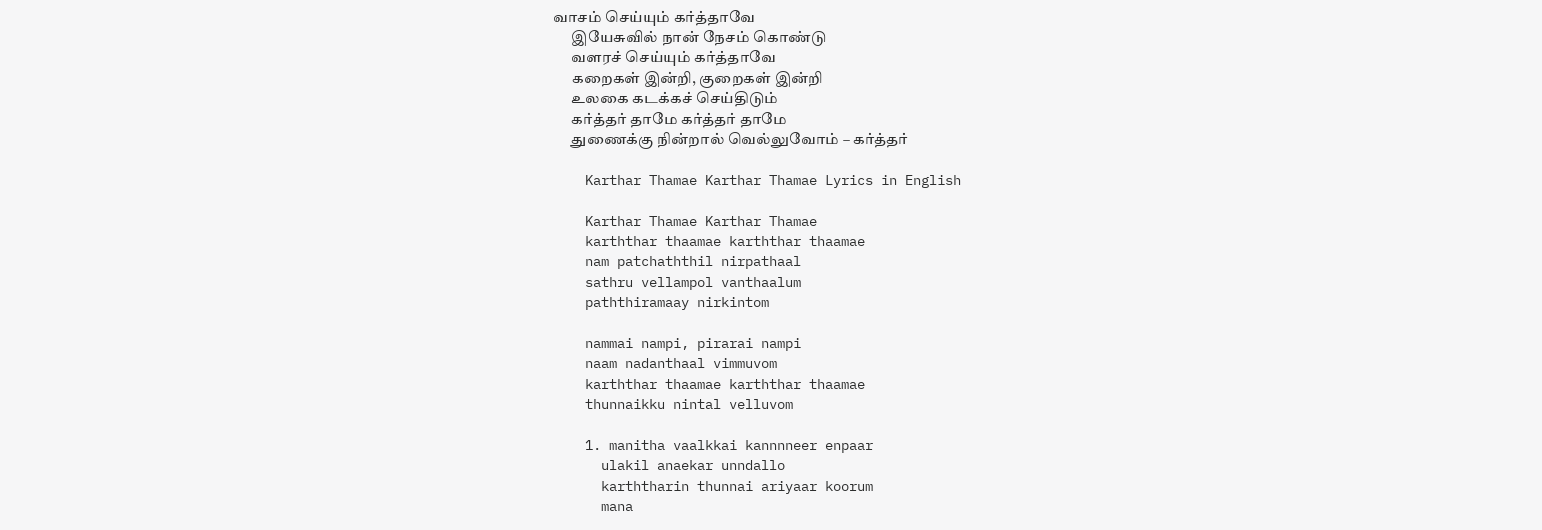வாசம் செய்யும் கர்த்தாவே
      இயேசுவில் நான் நேசம் கொண்டு
      வளரச் செய்யும் கர்த்தாவே
      கறைகள் இன்றி, குறைகள் இன்றி
      உலகை கடக்கச் செய்திடும்
      கர்த்தர் தாமே கர்த்தர் தாமே
      துணைக்கு நின்றால் வெல்லுவோம் – கர்த்தர்

    Karthar Thamae Karthar Thamae Lyrics in English

    Karthar Thamae Karthar Thamae
    karththar thaamae karththar thaamae
    nam patchaththil nirpathaal
    sathru vellampol vanthaalum
    paththiramaay nirkintom

    nammai nampi, pirarai nampi
    naam nadanthaal vimmuvom
    karththar thaamae karththar thaamae
    thunnaikku nintal velluvom

    1. manitha vaalkkai kannnneer enpaar
      ulakil anaekar unndallo
      karththarin thunnai ariyaar koorum
      mana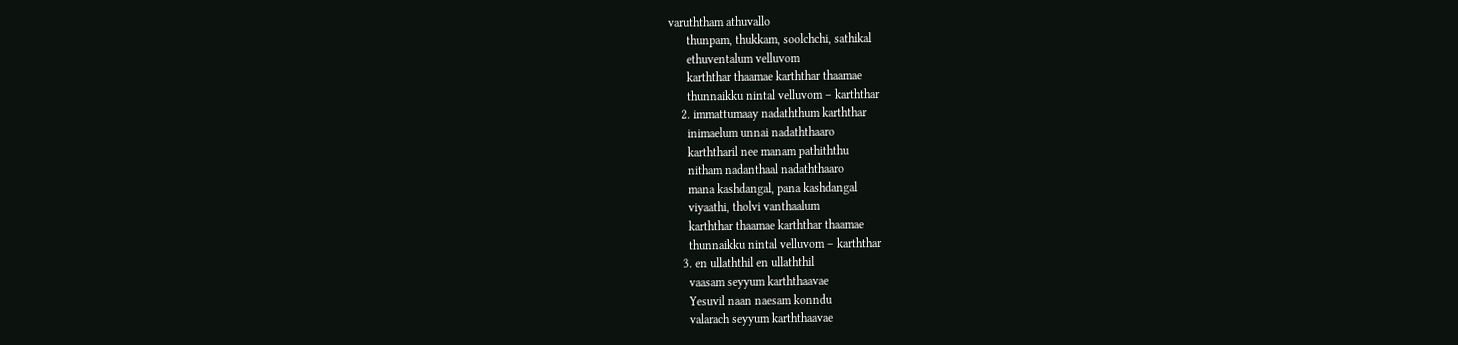varuththam athuvallo
      thunpam, thukkam, soolchchi, sathikal
      ethuventalum velluvom
      karththar thaamae karththar thaamae
      thunnaikku nintal velluvom – karththar
    2. immattumaay nadaththum karththar
      inimaelum unnai nadaththaaro
      karththaril nee manam pathiththu
      nitham nadanthaal nadaththaaro
      mana kashdangal, pana kashdangal
      viyaathi, tholvi vanthaalum
      karththar thaamae karththar thaamae
      thunnaikku nintal velluvom – karththar
    3. en ullaththil en ullaththil
      vaasam seyyum karththaavae
      Yesuvil naan naesam konndu
      valarach seyyum karththaavae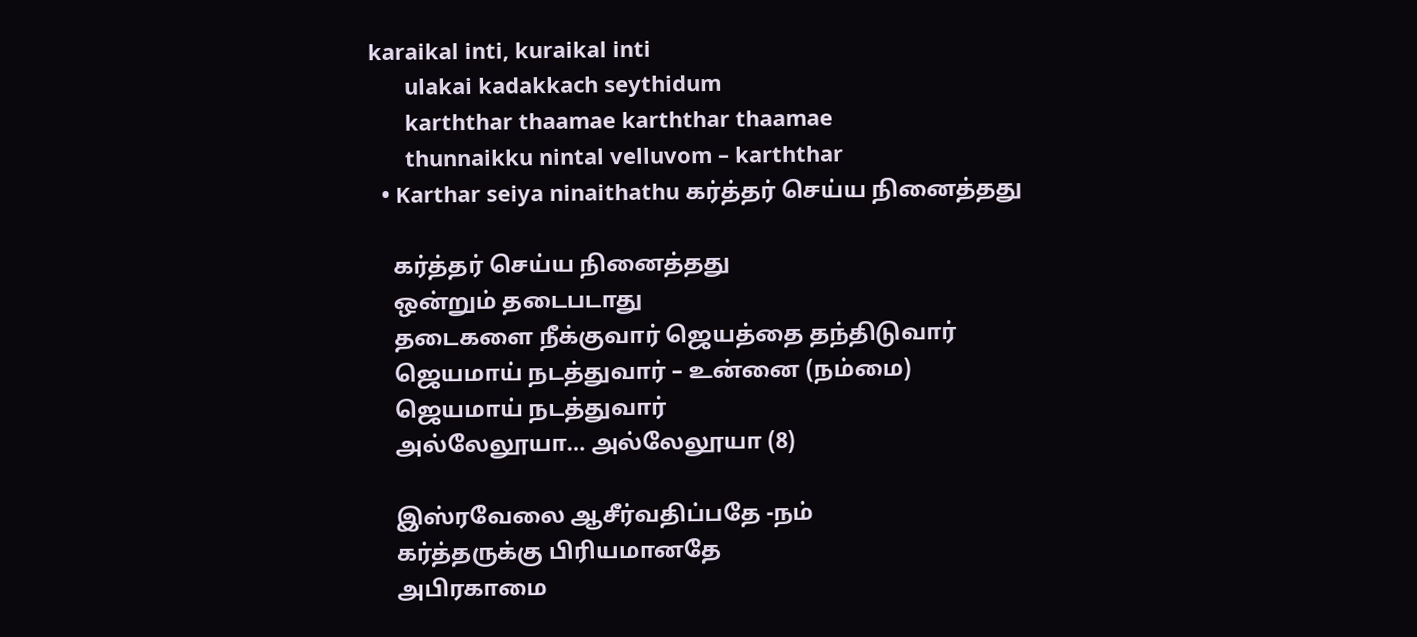karaikal inti, kuraikal inti
      ulakai kadakkach seythidum
      karththar thaamae karththar thaamae
      thunnaikku nintal velluvom – karththar
  • Karthar seiya ninaithathu கர்த்தர் செய்ய நினைத்தது

    கர்த்தர் செய்ய நினைத்தது
    ஒன்றும் தடைபடாது
    தடைகளை நீக்குவார் ஜெயத்தை தந்திடுவார்
    ஜெயமாய் நடத்துவார் – உன்னை (நம்மை)
    ஜெயமாய் நடத்துவார்
    அல்லேலூயா… அல்லேலூயா (8)

    இஸ்ரவேலை ஆசீர்வதிப்பதே -நம்
    கர்த்தருக்கு பிரியமானதே
    அபிரகாமை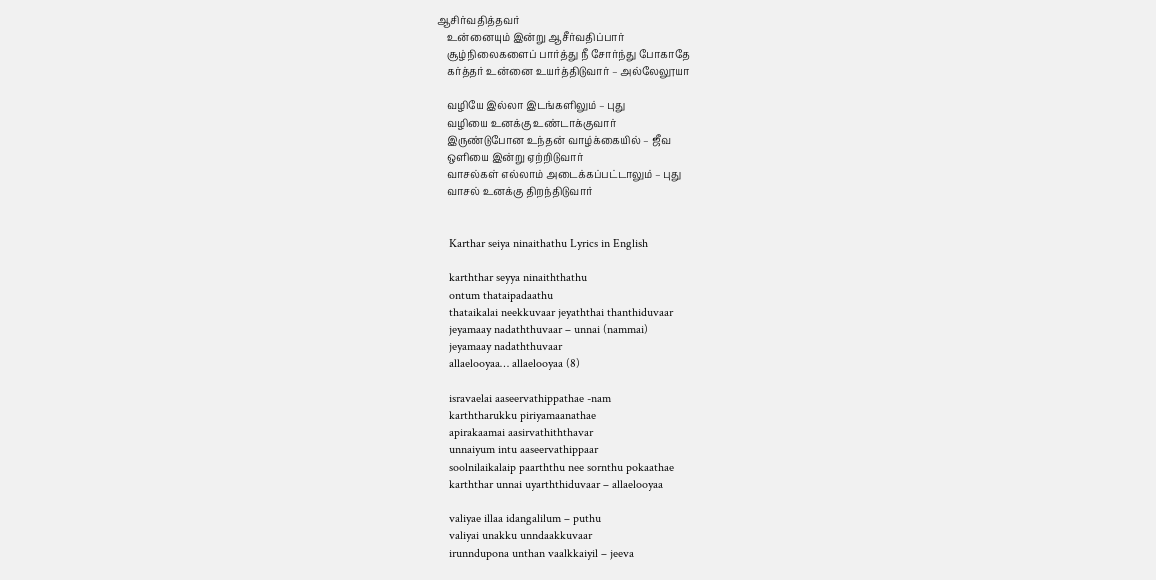ஆசிர்வதித்தவர்
    உன்னையும் இன்று ஆசீர்வதிப்பார்
    சூழ்நிலைகளைப் பார்த்து நீ சோர்ந்து போகாதே
    கர்த்தர் உன்னை உயர்த்திடுவார் – அல்லேலூயா

    வழியே இல்லா இடங்களிலும் – புது
    வழியை உனக்கு உண்டாக்குவார்
    இருண்டுபோன உந்தன் வாழ்க்கையில் – ஜீவ
    ஒளியை இன்று ஏற்றிடுவார்
    வாசல்கள் எல்லாம் அடைக்கப்பட்டாலும் – புது
    வாசல் உனக்கு திறந்திடுவார்


    Karthar seiya ninaithathu Lyrics in English

    karththar seyya ninaiththathu
    ontum thataipadaathu
    thataikalai neekkuvaar jeyaththai thanthiduvaar
    jeyamaay nadaththuvaar – unnai (nammai)
    jeyamaay nadaththuvaar
    allaelooyaa… allaelooyaa (8)

    isravaelai aaseervathippathae -nam
    karththarukku piriyamaanathae
    apirakaamai aasirvathiththavar
    unnaiyum intu aaseervathippaar
    soolnilaikalaip paarththu nee sornthu pokaathae
    karththar unnai uyarththiduvaar – allaelooyaa

    valiyae illaa idangalilum – puthu
    valiyai unakku unndaakkuvaar
    irunndupona unthan vaalkkaiyil – jeeva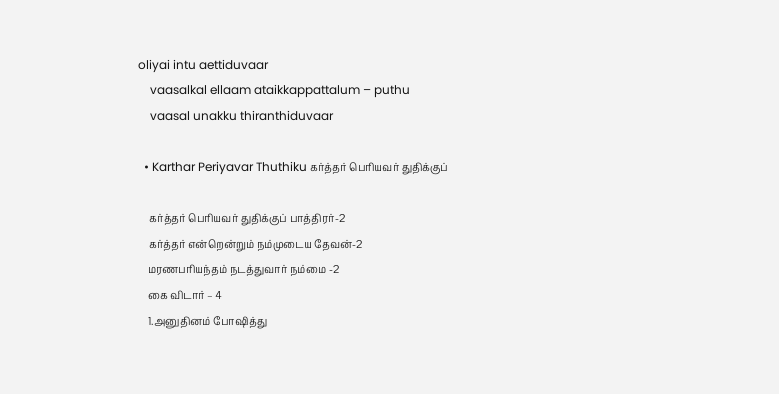oliyai intu aettiduvaar
    vaasalkal ellaam ataikkappattalum – puthu
    vaasal unakku thiranthiduvaar

  • Karthar Periyavar Thuthiku கர்த்தர் பெரியவர் துதிக்குப்

    கர்த்தர் பெரியவர் துதிக்குப் பாத்திரர்-2
    கர்த்தர் என்றென்றும் நம்முடைய தேவன்-2
    மரணபரியந்தம் நடத்துவார் நம்மை -2
    கை விடார் – 4
    1.அனுதினம் போஷித்து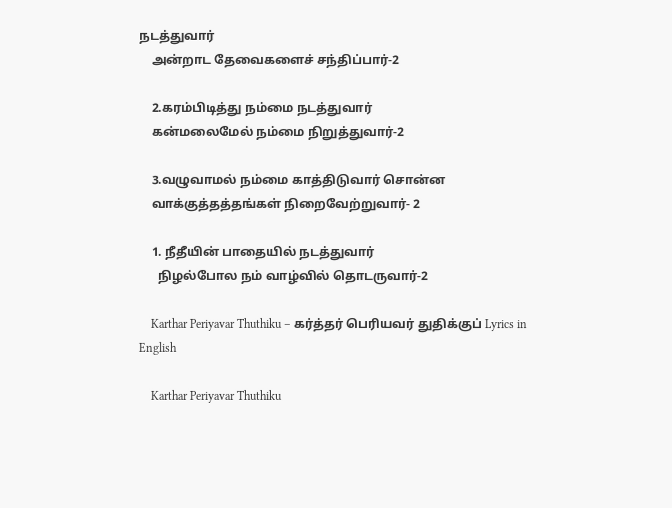நடத்துவார்
    அன்றாட தேவைகளைச் சந்திப்பார்-2

    2.கரம்பிடித்து நம்மை நடத்துவார்
    கன்மலைமேல் நம்மை நிறுத்துவார்-2

    3.வழுவாமல் நம்மை காத்திடுவார் சொன்ன
    வாக்குத்தத்தங்கள் நிறைவேற்றுவார்- 2

    1. நீதீயின் பாதையில் நடத்துவார்
      நிழல்போல நம் வாழ்வில் தொடருவார்-2

    Karthar Periyavar Thuthiku – கர்த்தர் பெரியவர் துதிக்குப் Lyrics in English

    Karthar Periyavar Thuthiku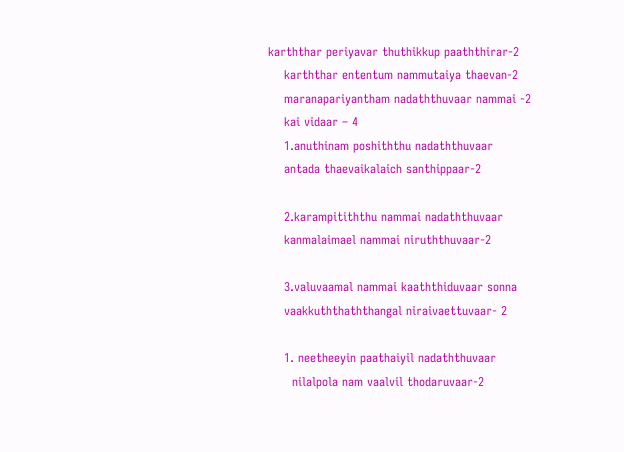karththar periyavar thuthikkup paaththirar-2
    karththar ententum nammutaiya thaevan-2
    maranapariyantham nadaththuvaar nammai -2
    kai vidaar – 4
    1.anuthinam poshiththu nadaththuvaar
    antada thaevaikalaich santhippaar-2

    2.karampitiththu nammai nadaththuvaar
    kanmalaimael nammai niruththuvaar-2

    3.valuvaamal nammai kaaththiduvaar sonna
    vaakkuththaththangal niraivaettuvaar- 2

    1. neetheeyin paathaiyil nadaththuvaar
      nilalpola nam vaalvil thodaruvaar-2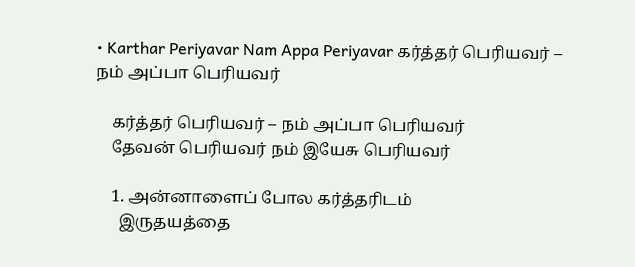• Karthar Periyavar Nam Appa Periyavar கர்த்தர் பெரியவர் – நம் அப்பா பெரியவர்

    கர்த்தர் பெரியவர் – நம் அப்பா பெரியவர்
    தேவன் பெரியவர் நம் இயேசு பெரியவர்

    1. அன்னாளைப் போல கர்த்தரிடம்
      இருதயத்தை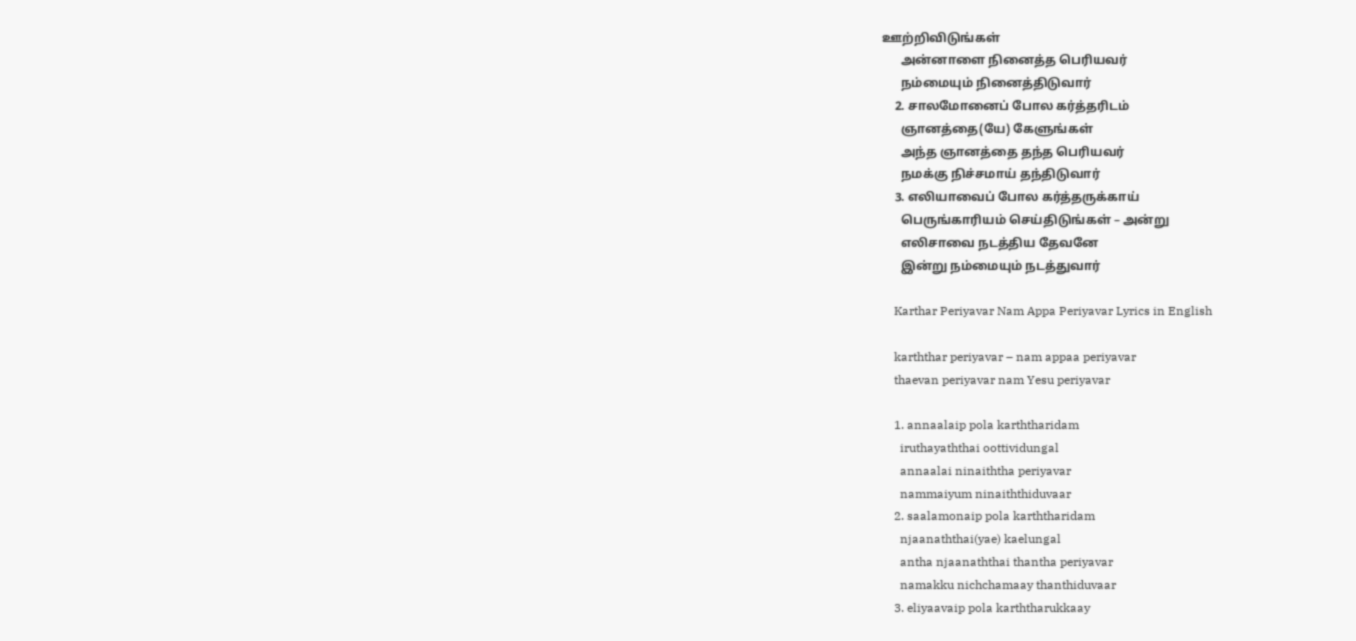ஊற்றிவிடுங்கள்
      அன்னாளை நினைத்த பெரியவர்
      நம்மையும் நினைத்திடுவார்
    2. சாலமோனைப் போல கர்த்தரிடம்
      ஞானத்தை(யே) கேளுங்கள்
      அந்த ஞானத்தை தந்த பெரியவர்
      நமக்கு நிச்சமாய் தந்திடுவார்
    3. எலியாவைப் போல கர்த்தருக்காய்
      பெருங்காரியம் செய்திடுங்கள் – அன்று
      எலிசாவை நடத்திய தேவனே
      இன்று நம்மையும் நடத்துவார்

    Karthar Periyavar Nam Appa Periyavar Lyrics in English

    karththar periyavar – nam appaa periyavar
    thaevan periyavar nam Yesu periyavar

    1. annaalaip pola karththaridam
      iruthayaththai oottividungal
      annaalai ninaiththa periyavar
      nammaiyum ninaiththiduvaar
    2. saalamonaip pola karththaridam
      njaanaththai(yae) kaelungal
      antha njaanaththai thantha periyavar
      namakku nichchamaay thanthiduvaar
    3. eliyaavaip pola karththarukkaay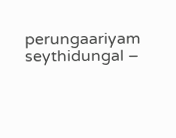perungaariyam seythidungal –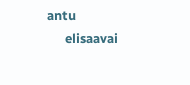antu
      elisaavai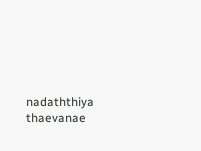nadaththiya thaevanae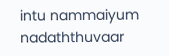intu nammaiyum nadaththuvaar